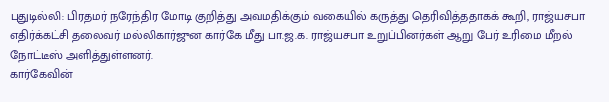புதுடில்லி: பிரதமர் நரேந்திர மோடி குறித்து அவமதிக்கும் வகையில் கருத்து தெரிவித்ததாகக் கூறி, ராஜ்யசபா எதிர்க்கட்சி தலைவர் மல்லிகார்ஜுன கார்கே மீது பா.ஜ.க. ராஜ்யசபா உறுப்பினர்கள் ஆறு பேர் உரிமை மீறல் நோட்டீஸ் அளித்துள்ளனர்.
கார்கேவின்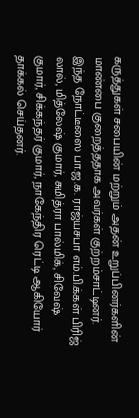கருத்துகள் சபையின் மற்றும் அதன் உறுப்பினர்களின் மாண்பை குறைத்ததாக அவர்கள் குற்றம்சாட்டினர். இந்த நோட்டீஸை பா.ஜ.க. ராஜ்யசபா எம்.பி.க்கள் பிரிஜ் லால், மித்லேஷ் குமார், சுமித்ரா பால்மிக், சிவேஷ் குமார், சிக்கந்தர் குமார், நாகேந்திர ரெட்டி ஆகியோர் தாக்கல் செய்தனர்.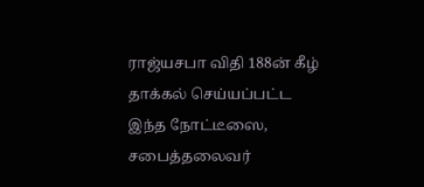ராஜ்யசபா விதி 188ன் கீழ் தாக்கல் செய்யப்பட்ட இந்த நோட்டீஸை, சபைத்தலைவர்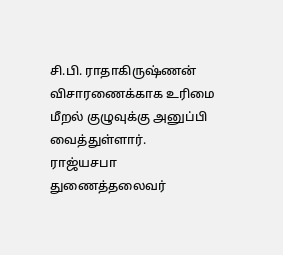சி.பி. ராதாகிருஷ்ணன் விசாரணைக்காக உரிமை மீறல் குழுவுக்கு அனுப்பி வைத்துள்ளார்.
ராஜ்யசபா துணைத்தலைவர்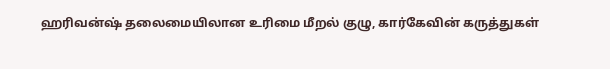ஹரிவன்ஷ் தலைமையிலான உரிமை மீறல் குழு, கார்கேவின் கருத்துகள்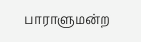பாராளுமன்ற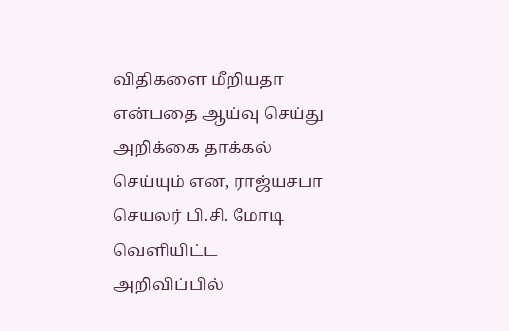விதிகளை மீறியதா என்பதை ஆய்வு செய்து அறிக்கை தாக்கல் செய்யும் என, ராஜ்யசபா செயலர் பி.சி. மோடி வெளியிட்ட அறிவிப்பில்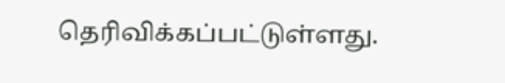தெரிவிக்கப்பட்டுள்ளது.